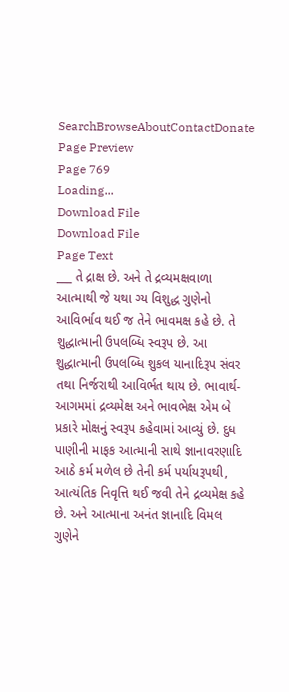SearchBrowseAboutContactDonate
Page Preview
Page 769
Loading...
Download File
Download File
Page Text
___ તે દ્રાક્ષ છે. અને તે દ્રવ્યમક્ષવાળા આત્માથી જે યથા ગ્ય વિશુદ્ધ ગુણેનો આવિર્ભાવ થઈ જ તેને ભાવમક્ષ કહે છે. તે શુદ્ધાત્માની ઉપલબ્ધિ સ્વરૂપ છે. આ શુદ્ધાત્માની ઉપલબ્ધિ શુકલ યાનાદિરૂપ સંવર તથા નિર્જરાથી આવિર્ભત થાય છે. ભાવાર્થ- આગમમાં દ્રવ્યમેક્ષ અને ભાવભેક્ષ એમ બે પ્રકારે મોક્ષનું સ્વરૂપ કહેવામાં આવ્યું છે. દુધ પાણીની માફક આત્માની સાથે જ્ઞાનાવરણાદિ આઠે કર્મ મળેલ છે તેની કર્મ પર્યાયરૂપથી, આત્યંતિક નિવૃત્તિ થઈ જવી તેને દ્રવ્યમેક્ષ કહે છે. અને આત્માના અનંત જ્ઞાનાદિ વિમલ ગુણેને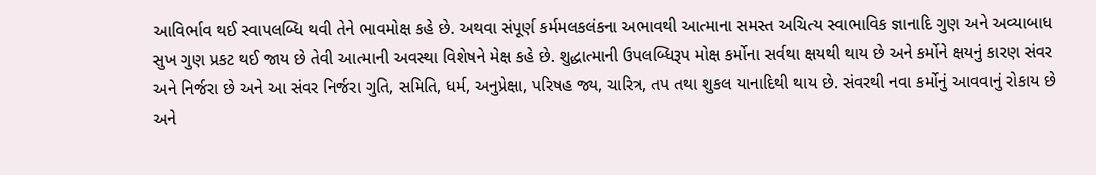આવિર્ભાવ થઈ સ્વાપલબ્ધિ થવી તેને ભાવમોક્ષ કહે છે. અથવા સંપૂર્ણ કર્મમલકલંકના અભાવથી આત્માના સમસ્ત અચિત્ય સ્વાભાવિક જ્ઞાનાદિ ગુણ અને અવ્યાબાધ સુખ ગુણ પ્રકટ થઈ જાય છે તેવી આત્માની અવસ્થા વિશેષને મેક્ષ કહે છે. શુદ્ધાત્માની ઉપલબ્ધિરૂપ મોક્ષ કર્મોના સર્વથા ક્ષયથી થાય છે અને કર્મોને ક્ષયનું કારણ સંવર અને નિર્જરા છે અને આ સંવર નિર્જરા ગુતિ, સમિતિ, ધર્મ, અનુપ્રેક્ષા, પરિષહ જ્ય, ચારિત્ર, તપ તથા શુકલ યાનાદિથી થાય છે. સંવરથી નવા કર્મોનું આવવાનું રોકાય છે અને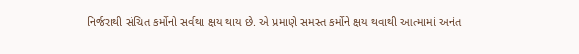નિર્જરાથી સંચિત કર્મોનો સર્વથા ક્ષય થાય છે. એ પ્રમાણે સમસ્ત કર્મોને ક્ષય થવાથી આત્મામાં અનંત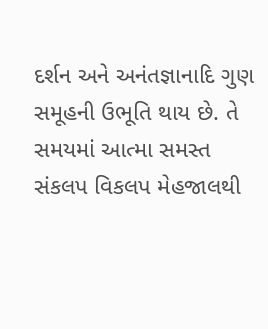દર્શન અને અનંતજ્ઞાનાદિ ગુણ સમૂહની ઉભૂતિ થાય છે. તે સમયમાં આત્મા સમસ્ત સંકલપ વિકલપ મેહજાલથી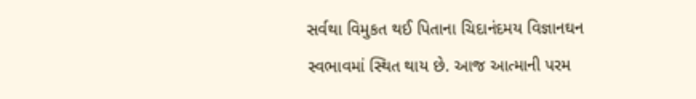સર્વથા વિમુકત થઈ પિતાના ચિદાનંદમય વિજ્ઞાનઘન સ્વભાવમાં સ્થિત થાય છે. આજ આત્માની પરમ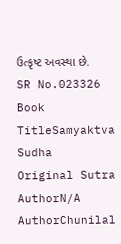ઉત્કૃષ્ટ અવસ્થા છે.
SR No.023326
Book TitleSamyaktva Sudha
Original Sutra AuthorN/A
AuthorChunilal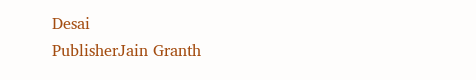Desai
PublisherJain Granth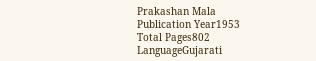Prakashan Mala
Publication Year1953
Total Pages802
LanguageGujarati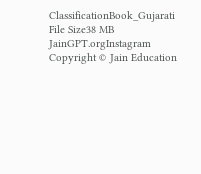ClassificationBook_Gujarati
File Size38 MB
JainGPT.orgInstagram
Copyright © Jain Education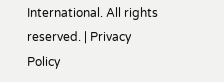International. All rights reserved. | Privacy Policy